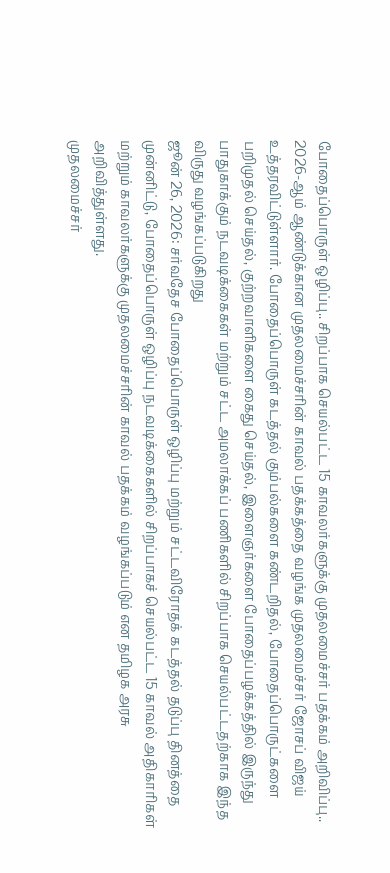போதைப்பொருள் ஒழிப்பு.. சிறப்பாக செயல்பட்ட 15 காவலர்களுக்கு முதலமைச்சர் பதக்கம் அறிவிப்பு..
2026-ஆம் ஆண்டுக்கான முதலமைச்சரின் காவல் பதக்கத்தை வழங்க முதலமைச்சர் ஜோசப் விஜய் உத்தரவிட்டுள்ளார். போதைப்பொருள் கடத்தல் கும்பல்களை கண்டறிதல், போதைப்பொருட்களை பறிமுதல் செய்தல், குற்றவாளிகளை கைது செய்தல், இளைஞர்களை போதைப்பழக்கத்தில் இருந்து பாதுகாக்கும் நடவடிக்கைகள் மற்றும் சட்ட அமலாக்கப் பணிகளில் சிறப்பாக செயல்பட்டதற்காக இந்த விருது வழங்கப்படுகிறது
ஜூன் 26, 2026: சர்வதேச போதைப்பொருள் ஒழிப்பு மற்றும் சட்டவிரோதக் கடத்தல் தடுப்பு தினத்தை முன்னிட்டு, போதைப்பொருள் ஒழிப்பு நடவடிக்கைகளில் சிறப்பாகச் செயல்பட்ட 15 காவல் அதிகாரிகள் மற்றும் காவலர்களுக்கு முதலமைச்சரின் காவல் பதக்கம் வழங்கப்படும் என தமிழக அரசு அறிவித்துள்ளது.
முதலமைச்சர்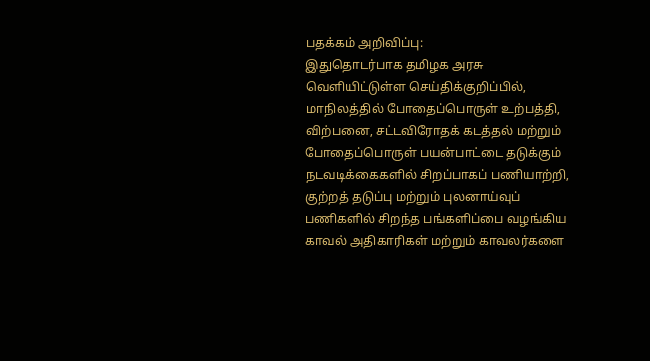பதக்கம் அறிவிப்பு:
இதுதொடர்பாக தமிழக அரசு வெளியிட்டுள்ள செய்திக்குறிப்பில், மாநிலத்தில் போதைப்பொருள் உற்பத்தி, விற்பனை, சட்டவிரோதக் கடத்தல் மற்றும் போதைப்பொருள் பயன்பாட்டை தடுக்கும் நடவடிக்கைகளில் சிறப்பாகப் பணியாற்றி, குற்றத் தடுப்பு மற்றும் புலனாய்வுப் பணிகளில் சிறந்த பங்களிப்பை வழங்கிய காவல் அதிகாரிகள் மற்றும் காவலர்களை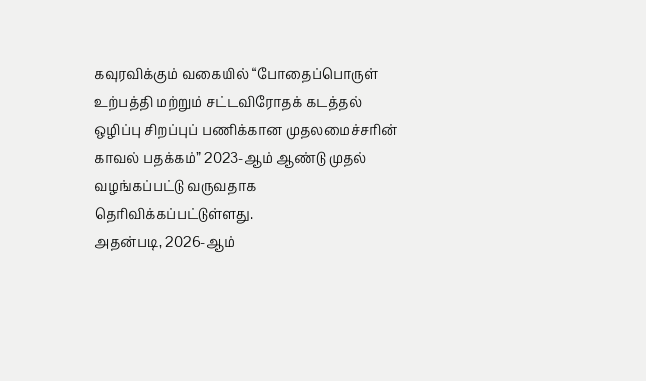கவுரவிக்கும் வகையில் “போதைப்பொருள் உற்பத்தி மற்றும் சட்டவிரோதக் கடத்தல் ஒழிப்பு சிறப்புப் பணிக்கான முதலமைச்சரின் காவல் பதக்கம்” 2023-ஆம் ஆண்டு முதல் வழங்கப்பட்டு வருவதாக தெரிவிக்கப்பட்டுள்ளது.
அதன்படி, 2026-ஆம்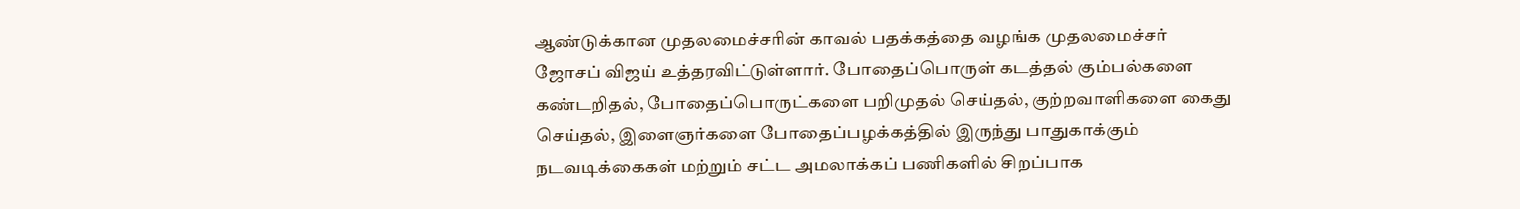ஆண்டுக்கான முதலமைச்சரின் காவல் பதக்கத்தை வழங்க முதலமைச்சர் ஜோசப் விஜய் உத்தரவிட்டுள்ளார். போதைப்பொருள் கடத்தல் கும்பல்களை கண்டறிதல், போதைப்பொருட்களை பறிமுதல் செய்தல், குற்றவாளிகளை கைது செய்தல், இளைஞர்களை போதைப்பழக்கத்தில் இருந்து பாதுகாக்கும் நடவடிக்கைகள் மற்றும் சட்ட அமலாக்கப் பணிகளில் சிறப்பாக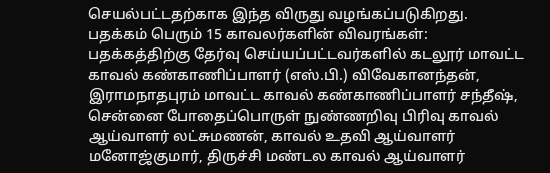செயல்பட்டதற்காக இந்த விருது வழங்கப்படுகிறது.
பதக்கம் பெரும் 15 காவலர்களின் விவரங்கள்:
பதக்கத்திற்கு தேர்வு செய்யப்பட்டவர்களில் கடலூர் மாவட்ட காவல் கண்காணிப்பாளர் (எஸ்.பி.) விவேகானந்தன், இராமநாதபுரம் மாவட்ட காவல் கண்காணிப்பாளர் சந்தீஷ், சென்னை போதைப்பொருள் நுண்ணறிவு பிரிவு காவல் ஆய்வாளர் லட்சுமணன், காவல் உதவி ஆய்வாளர் மனோஜ்குமார், திருச்சி மண்டல காவல் ஆய்வாளர்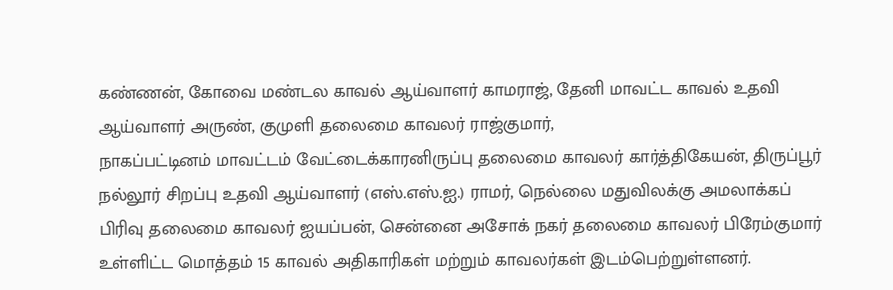கண்ணன், கோவை மண்டல காவல் ஆய்வாளர் காமராஜ், தேனி மாவட்ட காவல் உதவி ஆய்வாளர் அருண், குமுளி தலைமை காவலர் ராஜ்குமார்,
நாகப்பட்டினம் மாவட்டம் வேட்டைக்காரனிருப்பு தலைமை காவலர் கார்த்திகேயன், திருப்பூர் நல்லூர் சிறப்பு உதவி ஆய்வாளர் (எஸ்.எஸ்.ஐ.) ராமர், நெல்லை மதுவிலக்கு அமலாக்கப் பிரிவு தலைமை காவலர் ஐயப்பன், சென்னை அசோக் நகர் தலைமை காவலர் பிரேம்குமார் உள்ளிட்ட மொத்தம் 15 காவல் அதிகாரிகள் மற்றும் காவலர்கள் இடம்பெற்றுள்ளனர்.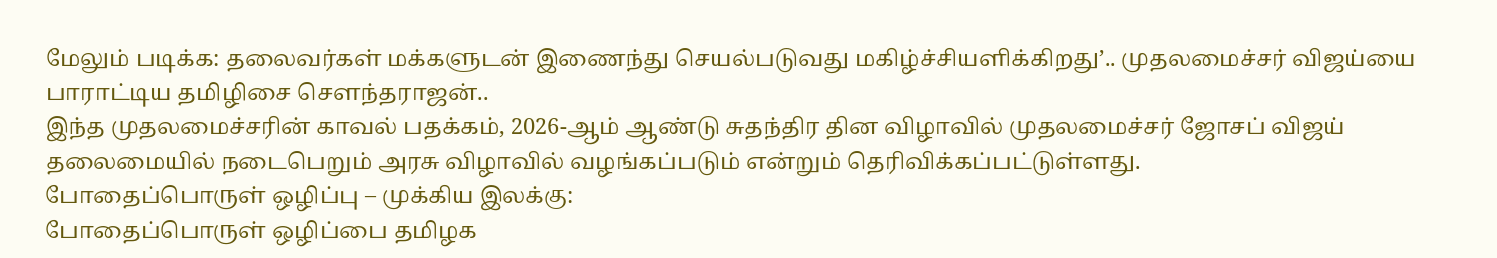மேலும் படிக்க: தலைவர்கள் மக்களுடன் இணைந்து செயல்படுவது மகிழ்ச்சியளிக்கிறது’.. முதலமைச்சர் விஜய்யை பாராட்டிய தமிழிசை சௌந்தராஜன்..
இந்த முதலமைச்சரின் காவல் பதக்கம், 2026-ஆம் ஆண்டு சுதந்திர தின விழாவில் முதலமைச்சர் ஜோசப் விஜய் தலைமையில் நடைபெறும் அரசு விழாவில் வழங்கப்படும் என்றும் தெரிவிக்கப்பட்டுள்ளது.
போதைப்பொருள் ஒழிப்பு – முக்கிய இலக்கு:
போதைப்பொருள் ஒழிப்பை தமிழக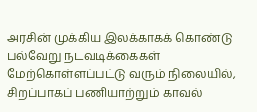அரசின் முக்கிய இலக்காகக் கொண்டு பல்வேறு நடவடிக்கைகள் மேற்கொள்ளப்பட்டு வரும் நிலையில், சிறப்பாகப் பணியாற்றும் காவல்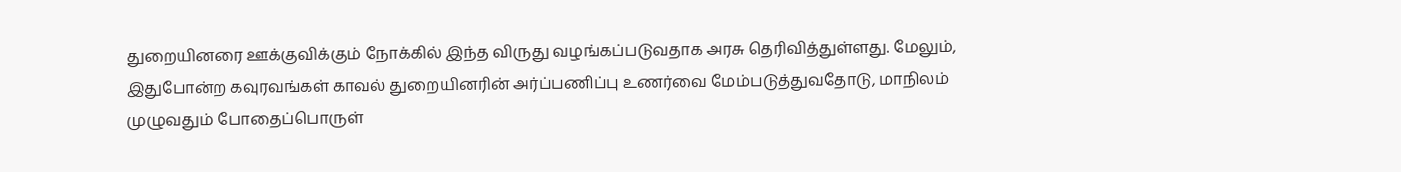துறையினரை ஊக்குவிக்கும் நோக்கில் இந்த விருது வழங்கப்படுவதாக அரசு தெரிவித்துள்ளது. மேலும், இதுபோன்ற கவுரவங்கள் காவல் துறையினரின் அர்ப்பணிப்பு உணர்வை மேம்படுத்துவதோடு, மாநிலம் முழுவதும் போதைப்பொருள்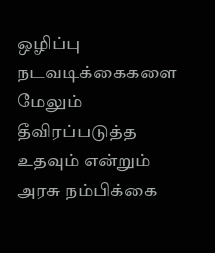ஒழிப்பு நடவடிக்கைகளை மேலும் தீவிரப்படுத்த உதவும் என்றும் அரசு நம்பிக்கை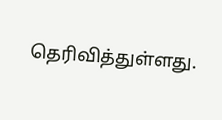தெரிவித்துள்ளது.